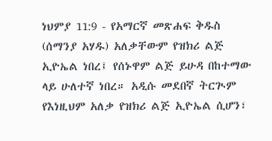ነህምያ 11:9 - የአማርኛ መጽሐፍ ቅዱስ (ሰማንያ አሃዱ) አለቃቸውም የዝክሪ ልጅ ኢዮኤል ነበረ፤ የሰኑዋም ልጅ ይሁዳ በከተማው ላይ ሁለተኛ ነበረ። አዲሱ መደበኛ ትርጒም የእነዚህም አለቃ የዝክሪ ልጅ ኢዮኤል ሲሆን፣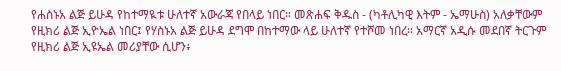የሐስኑአ ልጅ ይሁዳ የከተማዪቱ ሁለተኛ አውራጃ የበላይ ነበር። መጽሐፍ ቅዱስ - (ካቶሊካዊ እትም - ኤማሁስ) አለቃቸውም የዚክሪ ልጅ ኢዮኤል ነበር፤ የሃስኑአ ልጅ ይሁዳ ደግሞ በከተማው ላይ ሁለተኛ የተሾመ ነበረ። አማርኛ አዲሱ መደበኛ ትርጉም የዚክሪ ልጅ ኢዩኤል መሪያቸው ሲሆን፥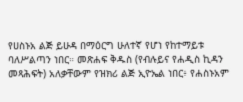የሀስኑአ ልጅ ይሁዳ በማዕርግ ሁለተኛ የሆነ የከተማይቱ ባለሥልጣን ነበር። መጽሐፍ ቅዱስ (የብሉይና የሐዲስ ኪዳን መጻሕፍት) አለቃቸውም የዝክሪ ልጅ ኢዮኤል ነበር፥ የሐስኑአም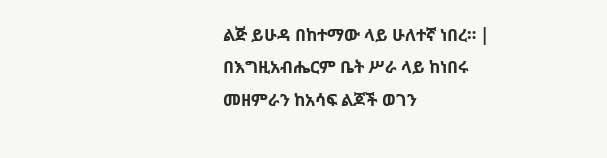ልጅ ይሁዳ በከተማው ላይ ሁለተኛ ነበረ። |
በእግዚአብሔርም ቤት ሥራ ላይ ከነበሩ መዘምራን ከአሳፍ ልጆች ወገን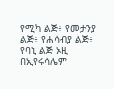የሚካ ልጅ፥ የመታንያ ልጅ፥ የሐሳብያ ልጅ፥ የባኒ ልጅ ኦዚ በኢየሩሳሌም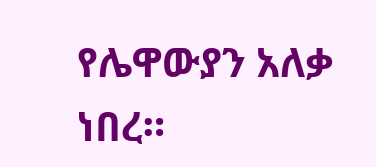የሌዋውያን አለቃ ነበረ።